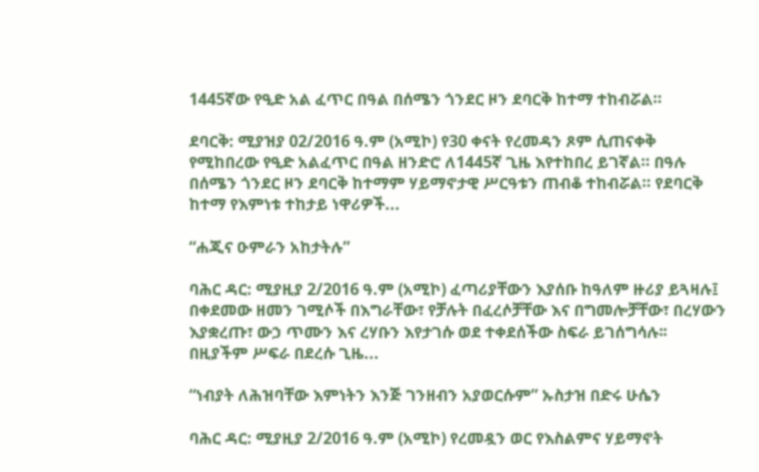1445ኛው የዒድ አል ፈጥር በዓል በሰሜን ጎንደር ዞን ደባርቅ ከተማ ተከብሯል።

ደባርቅ: ሚያዝያ 02/2016 ዓ.ም (አሚኮ) የ30 ቀናት የረመዳን ጾም ሲጠናቀቅ የሚከበረው የዒድ አልፈጥር በዓል ዘንድሮ ለ1445ኛ ጊዜ እየተከበረ ይገኛል። በዓሉ በሰሜን ጎንደር ዞን ደባርቅ ከተማም ሃይማኖታዊ ሥርዓቱን ጠብቆ ተከብሯል። የደባርቅ ከተማ የእምነቱ ተከታይ ነዋሪዎች...

“ሐጂና ዑምራን አከታትሉ”

ባሕር ዳር: ሚያዚያ 2/2016 ዓ.ም (አሚኮ) ፈጣሪያቸውን እያሰቡ ከዓለም ዙሪያ ይጓዛሉ፤ በቀደመው ዘመን ገሚሶች በእግራቸው፣ የቻሉት በፈረሶቻቸው እና በግመሎቻቸው፣ በረሃውን እያቋረጡ፣ ውኃ ጥሙን እና ረሃቡን እየታገሱ ወደ ተቀደሰችው ስፍራ ይገሰግሳሉ፡፡ በዚያችም ሥፍራ በደረሱ ጊዜ...

“ነብያት ለሕዝባቸው እምነትን እንጅ ገንዘብን አያወርሱም” ኡስታዝ በድሩ ሁሴን

ባሕር ዳር: ሚያዚያ 2/2016 ዓ.ም (አሚኮ) የረመዷን ወር የእስልምና ሃይማኖት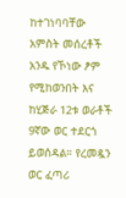ከተገነባባቸው አምስት መሰረቶች አንዱ የኾነው ፆም የሚከወንበት እና ከሂጅራ 12ቱ ወራቶች 9ኛው ወር ተደርጎ ይወሰዳል። የረመዷን ወር ፈጣሪ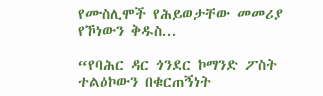የሙስሊሞች የሕይወታቸው መመሪያ የኾነውን ቅዱስ...

“የባሕር ዳር ጎንደር ኮማንድ ፖስት ተልዕኮውን በቁርጠኝነት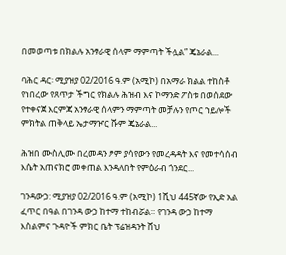በመወጣቱ በክልሉ አንፃራዊ ሰላም ማምጣት ችሏል” ጄኔራል...

ባሕር ዳር፡ ሚያዝያ 02/2016 ዓ.ም (አሚኮ) በአማራ ክልል ተከስቶ የነበረው የጸጥታ ችግር የክልሉ ሕዝብ እና ኮማንድ ፖስቱ በወሰደው የተቀናጀ እርምጃ አንፃራዊ ሰላምን ማምጣት መቻሉን የጦር ኀይሎች ምክትል ጠቅላይ ኤታማዦር ሹም ጄኔራል...

ሕዝበ ሙስሊሙ በረመዳን ፆም ያሳየውን የመረዳዳት እና የመተሳሰብ እሴት አጠናክሮ መቀጠል እንዳለበት የምዕራብ ጎንደር...

ገንዳውኃ: ሚያዝያ 02/2016 ዓ.ም (አሚኮ) 1ሺህ 445ኛው የኢድ አል ፈጥር በዓል በገንዳ ውኃ ከተማ ተከብሯል። የገንዳ ውኃ ከተማ እስልምና ጉዳዮች ምክር ቤት ፕሬዝዳንት ሸህ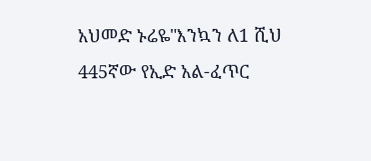አህመድ ኑሬዬ"እንኳን ለ1 ሺህ 445ኛው የኢድ አል-ፈጥር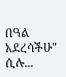በዓል አደረሳችሁ" ሲሉ...